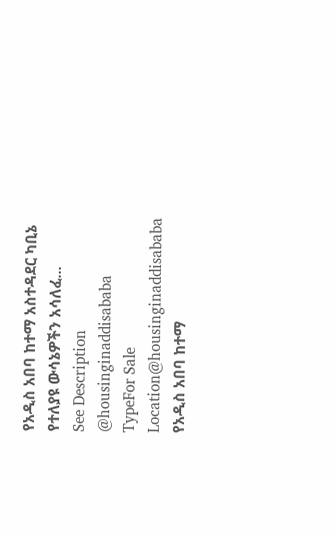የአዲስ አበባ ከተማ አስተዳደር ካቢኔ የተለያዩ ውሳኔዎችን አሳለፈ...
See Description
@housinginaddisababa
TypeFor Sale
Location@housinginaddisababa
የአዲስ አበባ ከተማ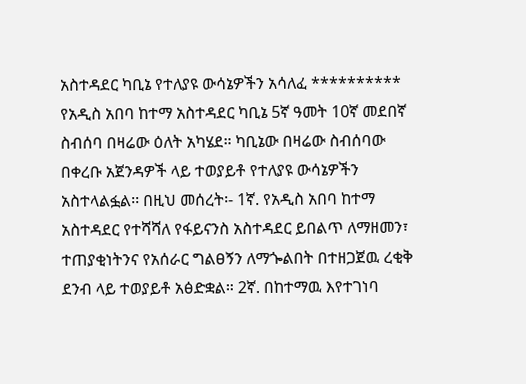አስተዳደር ካቢኔ የተለያዩ ውሳኔዎችን አሳለፈ ********** የአዲስ አበባ ከተማ አስተዳደር ካቢኔ 5ኛ ዓመት 10ኛ መደበኛ ስብሰባ በዛሬው ዕለት አካሄደ። ካቢኔው በዛሬው ስብሰባው በቀረቡ አጀንዳዎች ላይ ተወያይቶ የተለያዩ ውሳኔዎችን አስተላልፏል፡፡ በዚህ መሰረት፡- 1ኛ. የአዲስ አበባ ከተማ አስተዳደር የተሻሻለ የፋይናንስ አስተዳደር ይበልጥ ለማዘመን፣ ተጠያቂነትንና የአሰራር ግልፀኝን ለማጐልበት በተዘጋጀዉ ረቂቅ ደንብ ላይ ተወያይቶ አፅድቋል። 2ኛ. በከተማዉ እየተገነባ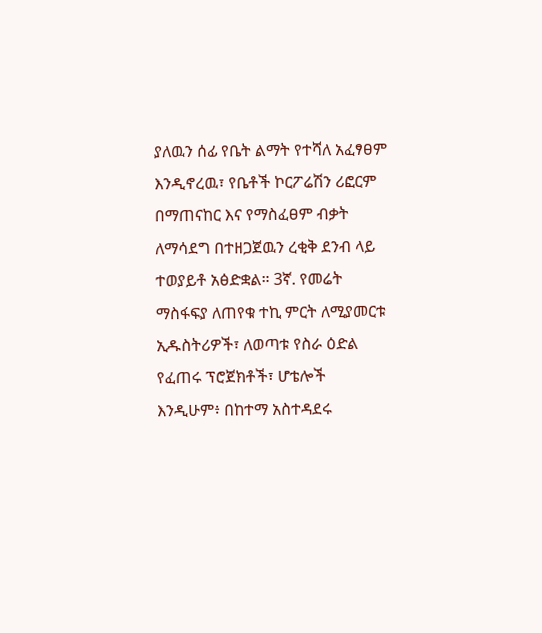ያለዉን ሰፊ የቤት ልማት የተሻለ አፈፃፀም እንዲኖረዉ፣ የቤቶች ኮርፖሬሽን ሪፎርም በማጠናከር እና የማስፈፀም ብቃት ለማሳደግ በተዘጋጀዉን ረቂቅ ደንብ ላይ ተወያይቶ አፅድቋል። 3ኛ. የመሬት ማስፋፍያ ለጠየቁ ተኪ ምርት ለሚያመርቱ ኢዱስትሪዎች፣ ለወጣቱ የስራ ዕድል የፈጠሩ ፕሮጀክቶች፣ ሆቴሎች እንዲሁም፥ በከተማ አስተዳደሩ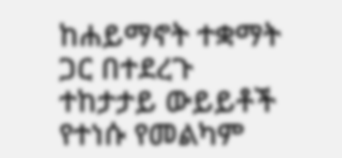ከሐይማኖት ተቋማት ጋር በተደረጉ ተከታታይ ውይይቶች የተነሱ የመልካም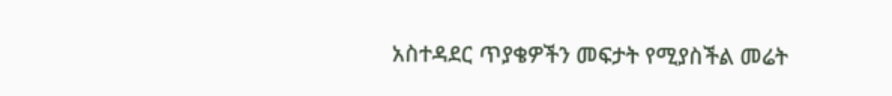አስተዳደር ጥያቄዎችን መፍታት የሚያስችል መሬት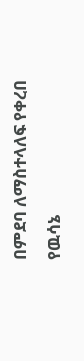በምደባ ለማስተላለፍ የቀረበ የዉሳኔ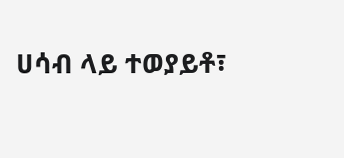ሀሳብ ላይ ተወያይቶ፣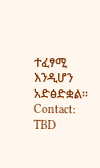ተፈፃሚ እንዲሆን አድፅድቋል።
Contact: TBD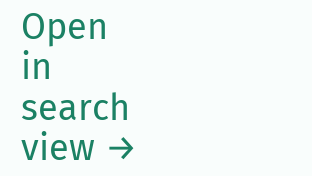Open in search view →